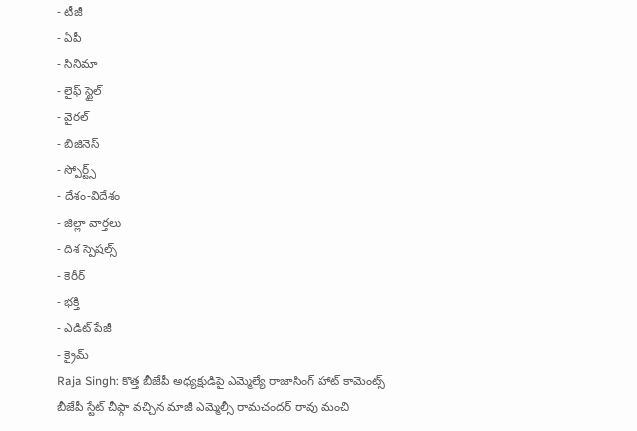- టీజీ
- ఏపీ
- సినిమా
- లైఫ్ స్టైల్
- వైరల్
- బిజినెస్
- స్పోర్ట్స్
- దేశం-విదేశం
- జిల్లా వార్తలు
- దిశ స్పెషల్స్
- కెరీర్
- భక్తి
- ఎడిట్ పేజీ
- క్రైమ్
Raja Singh: కొత్త బీజేపీ అధ్యక్షుడిపై ఎమ్మెల్యే రాజాసింగ్ హాట్ కామెంట్స్
బీజేపీ స్టేట్ చీఫ్గా వచ్చిన మాజీ ఎమ్మెల్సీ రామచందర్ రావు మంచి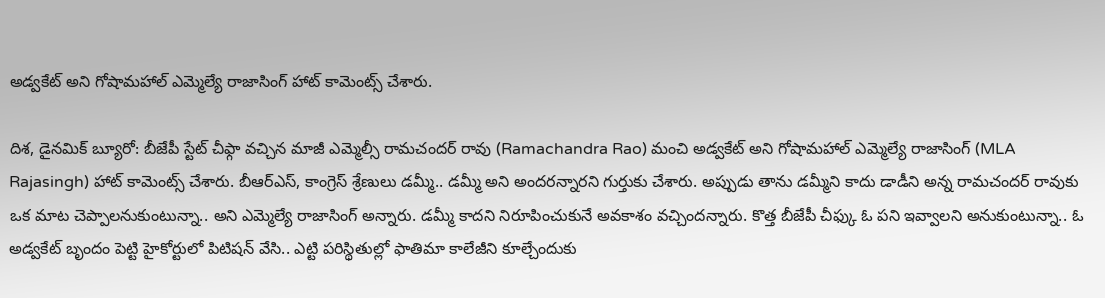అడ్వకేట్ అని గోషామహాల్ ఎమ్మెల్యే రాజాసింగ్ హాట్ కామెంట్స్ చేశారు.

దిశ, డైనమిక్ బ్యూరో: బీజేపీ స్టేట్ చీఫ్గా వచ్చిన మాజీ ఎమ్మెల్సీ రామచందర్ రావు (Ramachandra Rao) మంచి అడ్వకేట్ అని గోషామహాల్ ఎమ్మెల్యే రాజాసింగ్ (MLA Rajasingh) హాట్ కామెంట్స్ చేశారు. బీఆర్ఎస్, కాంగ్రెస్ శ్రేణులు డమ్మీ.. డమ్మీ అని అందరన్నారని గుర్తుకు చేశారు. అప్పుడు తాను డమ్మీని కాదు డాడీని అన్న రామచందర్ రావుకు ఒక మాట చెప్పాలనుకుంటున్నా.. అని ఎమ్మెల్యే రాజాసింగ్ అన్నారు. డమ్మీ కాదని నిరూపించుకునే అవకాశం వచ్చిందన్నారు. కొత్త బీజేపీ చీఫ్కు ఓ పని ఇవ్వాలని అనుకుంటున్నా.. ఓ అడ్వకేట్ బృందం పెట్టి హైకోర్టులో పిటిషన్ వేసి.. ఎట్టి పరిస్థితుల్లో ఫాతిమా కాలేజీని కూల్చేందుకు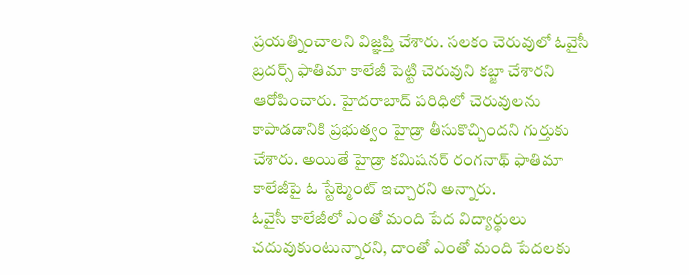ప్రయత్నించాలని విజ్ఞప్తి చేశారు. సలకం చెరువులో ఓవైసీ బ్రదర్స్ ఫాతిమా కాలేజీ పెట్టి చెరువుని కబ్జా చేశారని ఆరోపించారు. హైదరాబాద్ పరిధిలో చెరువులను కాపాడడానికి ప్రభుత్వం హైడ్రా తీసుకొచ్చిందని గుర్తుకు చేశారు. అయితే హైడ్రా కమిషనర్ రంగనాథ్ ఫాతిమా కాలేజీపై ఓ స్టేట్మెంట్ ఇచ్చారని అన్నారు.
ఓవైసీ కాలేజీలో ఎంతో మంది పేద విద్యార్థులు చదువుకుంటున్నారని, దాంతో ఎంతో మంది పేదలకు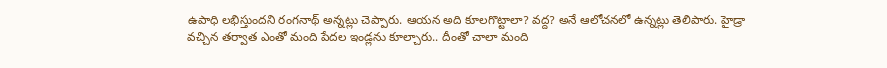ఉపాధి లభిస్తుందని రంగనాథ్ అన్నట్లు చెప్పారు. ఆయన అది కూలగొట్టాలా? వద్ద? అనే ఆలోచనలో ఉన్నట్లు తెలిపారు. హైడ్రా వచ్చిన తర్వాత ఎంతో మంది పేదల ఇండ్లను కూల్చారు.. దీంతో చాలా మంది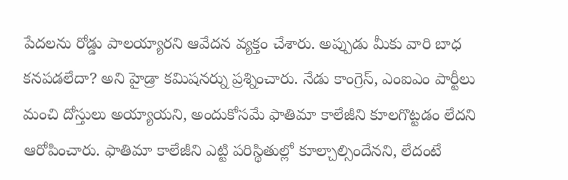పేదలను రోడ్డు పాలయ్యారని ఆవేదన వ్యక్తం చేశారు. అప్పుడు మీకు వారి బాధ కనపడలేదా? అని హైడ్రా కమిషనర్ను ప్రశ్నించారు. నేడు కాంగ్రెస్, ఎంఐఎం పార్టీలు మంచి దోస్తులు అయ్యాయని, అందుకోసమే ఫాతిమా కాలేజీని కూలగొట్టడం లేదని ఆరోపించారు. ఫాతిమా కాలేజీని ఎట్టి పరిస్థితుల్లో కూల్చాల్సిందేనని, లేదంటే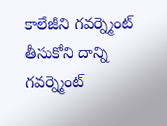కాలేజీని గవర్న్మెంట్ తీసుకోని దాన్ని గవర్న్మెంట్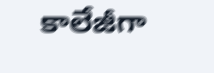కాలేజీగా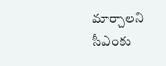మార్చాలని సీఎంకు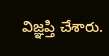విజ్ఞప్తి చేశారు.